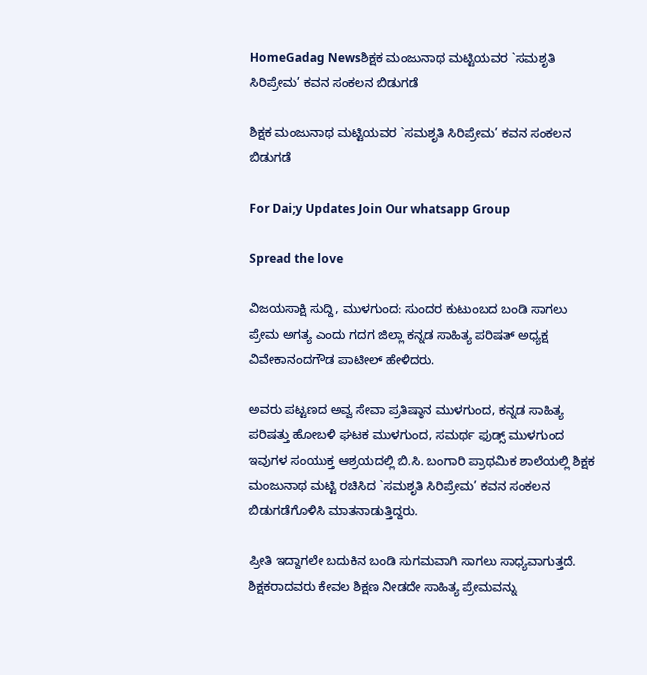HomeGadag Newsಶಿಕ್ಷಕ ಮಂಜುನಾಥ ಮಟ್ಟಿಯವರ `ಸಮಶೃತಿ ಸಿರಿಪ್ರೇಮ’ ಕವನ ಸಂಕಲನ ಬಿಡುಗಡೆ

ಶಿಕ್ಷಕ ಮಂಜುನಾಥ ಮಟ್ಟಿಯವರ `ಸಮಶೃತಿ ಸಿರಿಪ್ರೇಮ’ ಕವನ ಸಂಕಲನ ಬಿಡುಗಡೆ

For Dai;y Updates Join Our whatsapp Group

Spread the love

ವಿಜಯಸಾಕ್ಷಿ ಸುದ್ದಿ, ಮುಳಗುಂದ: ಸುಂದರ ಕುಟುಂಬದ ಬಂಡಿ ಸಾಗಲು ಪ್ರೇಮ ಅಗತ್ಯ ಎಂದು ಗದಗ ಜಿಲ್ಲಾ ಕನ್ನಡ ಸಾಹಿತ್ಯ ಪರಿಷತ್ ಅಧ್ಯಕ್ಷ ವಿವೇಕಾನಂದಗೌಡ ಪಾಟೀಲ್ ಹೇಳಿದರು.

ಅವರು ಪಟ್ಟಣದ ಅವ್ವ ಸೇವಾ ಪ್ರತಿಷ್ಠಾನ ಮುಳಗುಂದ, ಕನ್ನಡ ಸಾಹಿತ್ಯ ಪರಿಷತ್ತು ಹೋಬಳಿ ಘಟಕ ಮುಳಗುಂದ, ಸಮರ್ಥ ಫುಡ್ಸ್ ಮುಳಗುಂದ ಇವುಗಳ ಸಂಯುಕ್ತ ಆಶ್ರಯದಲ್ಲಿ ಬಿ.ಸಿ. ಬಂಗಾರಿ ಪ್ರಾಥಮಿಕ ಶಾಲೆಯಲ್ಲಿ ಶಿಕ್ಷಕ ಮಂಜುನಾಥ ಮಟ್ಟಿ ರಚಿಸಿದ `ಸಮಶೃತಿ ಸಿರಿಪ್ರೇಮ’ ಕವನ ಸಂಕಲನ ಬಿಡುಗಡೆಗೊಳಿಸಿ ಮಾತನಾಡುತ್ತಿದ್ದರು.

ಪ್ರೀತಿ ಇದ್ದಾಗಲೇ ಬದುಕಿನ ಬಂಡಿ ಸುಗಮವಾಗಿ ಸಾಗಲು ಸಾಧ್ಯವಾಗುತ್ತದೆ. ಶಿಕ್ಷಕರಾದವರು ಕೇವಲ ಶಿಕ್ಷಣ ನೀಡದೇ ಸಾಹಿತ್ಯ ಪ್ರೇಮವನ್ನು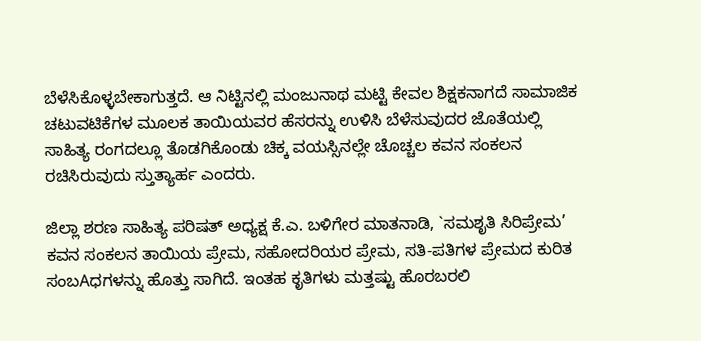ಬೆಳೆಸಿಕೊಳ್ಳಬೇಕಾಗುತ್ತದೆ. ಆ ನಿಟ್ಟಿನಲ್ಲಿ ಮಂಜುನಾಥ ಮಟ್ಟಿ ಕೇವಲ ಶಿಕ್ಷಕನಾಗದೆ ಸಾಮಾಜಿಕ ಚಟುವಟಿಕೆಗಳ ಮೂಲಕ ತಾಯಿಯವರ ಹೆಸರನ್ನು ಉಳಿಸಿ ಬೆಳೆಸುವುದರ ಜೊತೆಯಲ್ಲಿ ಸಾಹಿತ್ಯ ರಂಗದಲ್ಲೂ ತೊಡಗಿಕೊಂಡು ಚಿಕ್ಕ ವಯಸ್ಸಿನಲ್ಲೇ ಚೊಚ್ಚಲ ಕವನ ಸಂಕಲನ ರಚಿಸಿರುವುದು ಸ್ತುತ್ಯಾರ್ಹ ಎಂದರು.

ಜಿಲ್ಲಾ ಶರಣ ಸಾಹಿತ್ಯ ಪರಿಷತ್ ಅಧ್ಯಕ್ಷ ಕೆ.ಎ. ಬಳಿಗೇರ ಮಾತನಾಡಿ, `ಸಮಶೃತಿ ಸಿರಿಪ್ರೇಮ’ ಕವನ ಸಂಕಲನ ತಾಯಿಯ ಪ್ರೇಮ, ಸಹೋದರಿಯರ ಪ್ರೇಮ, ಸತಿ-ಪತಿಗಳ ಪ್ರೇಮದ ಕುರಿತ ಸಂಬAಧಗಳನ್ನು ಹೊತ್ತು ಸಾಗಿದೆ. ಇಂತಹ ಕೃತಿಗಳು ಮತ್ತಷ್ಟು ಹೊರಬರಲಿ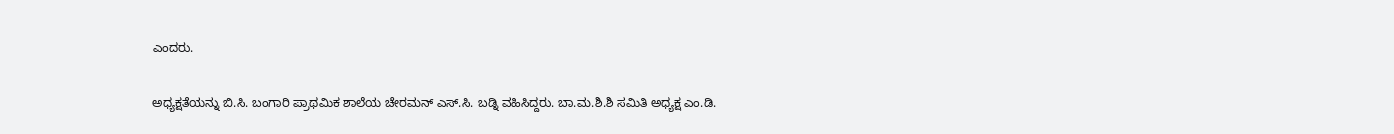ಎಂದರು.

ಅಧ್ಯಕ್ಷತೆಯನ್ನು ಬಿ.ಸಿ. ಬಂಗಾರಿ ಪ್ರಾಥಮಿಕ ಶಾಲೆಯ ಚೇರಮನ್ ಎಸ್.ಸಿ. ಬಡ್ನಿ ವಹಿಸಿದ್ದರು. ಬಾ.ಮ.ಶಿ.ಶಿ ಸಮಿತಿ ಅಧ್ಯಕ್ಷ ಎಂ.ಡಿ.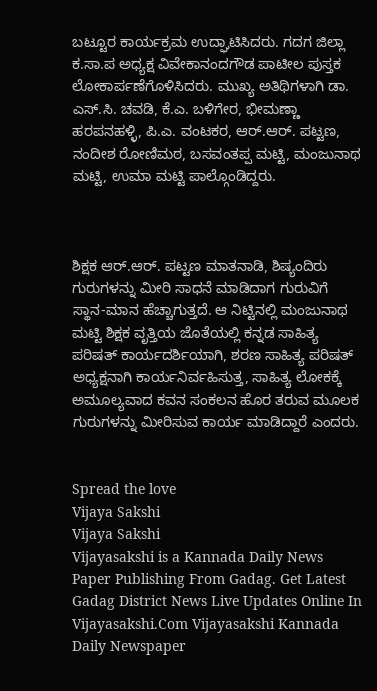ಬಟ್ಟೂರ ಕಾರ್ಯಕ್ರಮ ಉದ್ಘಾಟಿಸಿದರು. ಗದಗ ಜಿಲ್ಲಾ ಕ.ಸಾ.ಪ ಅಧ್ಯಕ್ಷ ವಿವೇಕಾನಂದಗೌಡ ಪಾಟೀಲ ಪುಸ್ತಕ ಲೋಕಾರ್ಪಣೆಗೊಳಿಸಿದರು. ಮುಖ್ಯ ಅತಿಥಿಗಳಾಗಿ ಡಾ. ಎಸ್.ಸಿ. ಚವಡಿ, ಕೆ.ಎ. ಬಳಿಗೇರ, ಭೀಮಣ್ಣಾ ಹರಪನಹಳ್ಳಿ, ಪಿ.ಎ. ವಂಟಕರ, ಆರ್.ಆರ್. ಪಟ್ಟಣ, ನಂದೀಶ ರೋಣಿಮಠ, ಬಸವಂತಪ್ಪ ಮಟ್ಟಿ, ಮಂಜುನಾಥ ಮಟ್ಟಿ, ಉಮಾ ಮಟ್ಟಿ ಪಾಲ್ಗೊಂಡಿದ್ದರು.



ಶಿಕ್ಷಕ ಆರ್.ಆರ್. ಪಟ್ಟಣ ಮಾತನಾಡಿ, ಶಿಷ್ಯಂದಿರು ಗುರುಗಳನ್ನು ಮೀರಿ ಸಾಧನೆ ಮಾಡಿದಾಗ ಗುರುವಿಗೆ ಸ್ಥಾನ-ಮಾನ ಹೆಚ್ಚಾಗುತ್ತದೆ. ಆ ನಿಟ್ಟಿನಲ್ಲಿ ಮಂಜುನಾಥ ಮಟ್ಟಿ ಶಿಕ್ಷಕ ವೃತ್ತಿಯ ಜೊತೆಯಲ್ಲಿ ಕನ್ನಡ ಸಾಹಿತ್ಯ ಪರಿಷತ್ ಕಾರ್ಯದರ್ಶಿಯಾಗಿ, ಶರಣ ಸಾಹಿತ್ಯ ಪರಿಷತ್ ಅಧ್ಯಕ್ಷನಾಗಿ ಕಾರ್ಯನಿರ್ವಹಿಸುತ್ತ, ಸಾಹಿತ್ಯ ಲೋಕಕ್ಕೆ ಅಮೂಲ್ಯವಾದ ಕವನ ಸಂಕಲನ ಹೊರ ತರುವ ಮೂಲಕ ಗುರುಗಳನ್ನು ಮೀರಿಸುವ ಕಾರ್ಯ ಮಾಡಿದ್ದಾರೆ ಎಂದರು.


Spread the love
Vijaya Sakshi
Vijaya Sakshi
Vijayasakshi is a Kannada Daily News Paper Publishing From Gadag. Get Latest Gadag District News Live Updates Online In Vijayasakshi.Com Vijayasakshi Kannada Daily Newspaper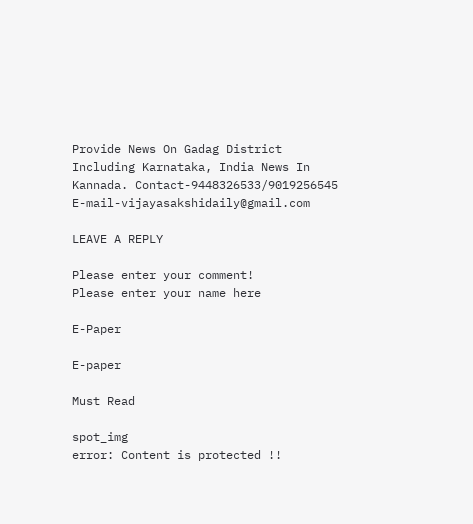Provide News On Gadag District Including Karnataka, India News In Kannada. Contact-9448326533/9019256545 E-mail-vijayasakshidaily@gmail.com

LEAVE A REPLY

Please enter your comment!
Please enter your name here

E-Paper

E-paper

Must Read

spot_img
error: Content is protected !!